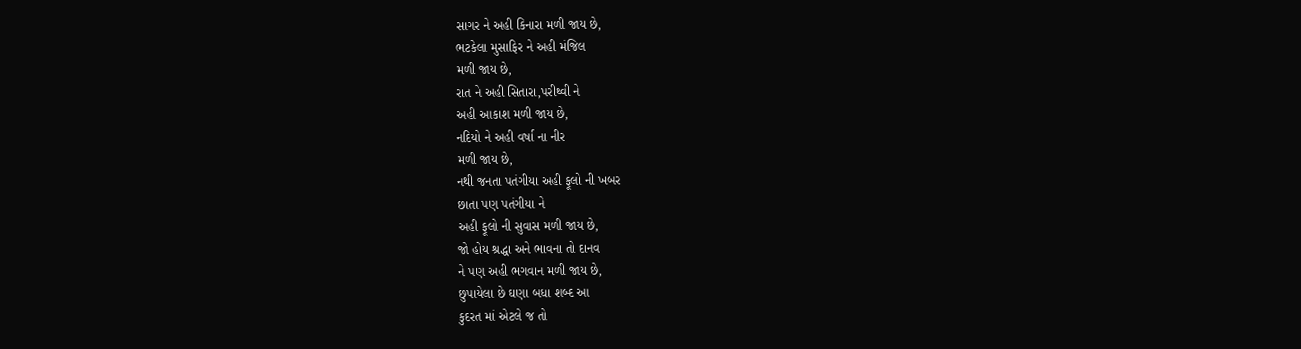સાગર ને અહી કિનારા મળી જાય છે,
ભટકેલા મુસાફિર ને અહી મંજિલ
મળી જાય છે,
રાત ને અહી સિતારા,પરીથ્વી ને
અહી આકાશ મળી જાય છે,
નદિયો ને અહી વર્ષા ના નીર
મળી જાય છે,
નથી જનતા પતંગીયા અહી ફૂલો ની ખબર
છાતા પણ પતંગીયા ને
અહી ફૂલો ની સુવાસ મળી જાય છે,
જો હોય શ્રદ્ધા અને ભાવના તો દાનવ
ને પણ અહી ભગવાન મળી જાય છે,
છુપાયેલા છે ઘણા બધા શબ્દ આ
કુદરત માં એટલે જ તો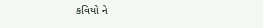કવિયો ને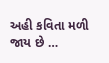અહી કવિતા મળી જાય છે …